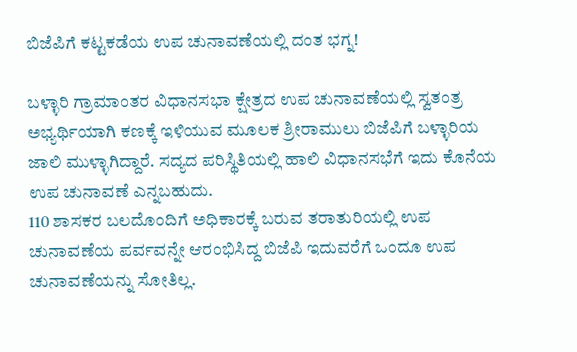ಬಿಜೆಪಿಗೆ ಕಟ್ಟಕಡೆಯ ಉಪ ಚುನಾವಣೆಯಲ್ಲಿ ದಂತ ಭಗ್ನ!

ಬಳ್ಳಾರಿ ಗ್ರಾಮಾಂತರ ವಿಧಾನಸಭಾ ಕ್ಷೇತ್ರದ ಉಪ ಚುನಾವಣೆಯಲ್ಲಿ ಸ್ವತಂತ್ರ ಅಭ್ಯರ್ಥಿಯಾಗಿ ಕಣಕ್ಕೆ ಇಳಿಯುವ ಮೂಲಕ ಶ್ರೀರಾಮುಲು ಬಿಜೆಪಿಗೆ ಬಳ್ಳಾರಿಯ ಜಾಲಿ ಮುಳ್ಳಾಗಿದ್ದಾರೆ. ಸದ್ಯದ ಪರಿಸ್ಥಿತಿಯಲ್ಲಿ ಹಾಲಿ ವಿಧಾನಸಭೆಗೆ ಇದು ಕೊನೆಯ ಉಪ ಚುನಾವಣೆ ಎನ್ನಬಹುದು.
110 ಶಾಸಕರ ಬಲದೊಂದಿಗೆ ಅಧಿಕಾರಕ್ಕೆ ಬರುವ ತರಾತುರಿಯಲ್ಲಿ ಉಪ ಚುನಾವಣೆಯ ಪರ್ವವನ್ನೇ ಆರಂಭಿಸಿದ್ದ ಬಿಜೆಪಿ ಇದುವರೆಗೆ ಒಂದೂ ಉಪ ಚುನಾವಣೆಯನ್ನು ಸೋತಿಲ್ಲ.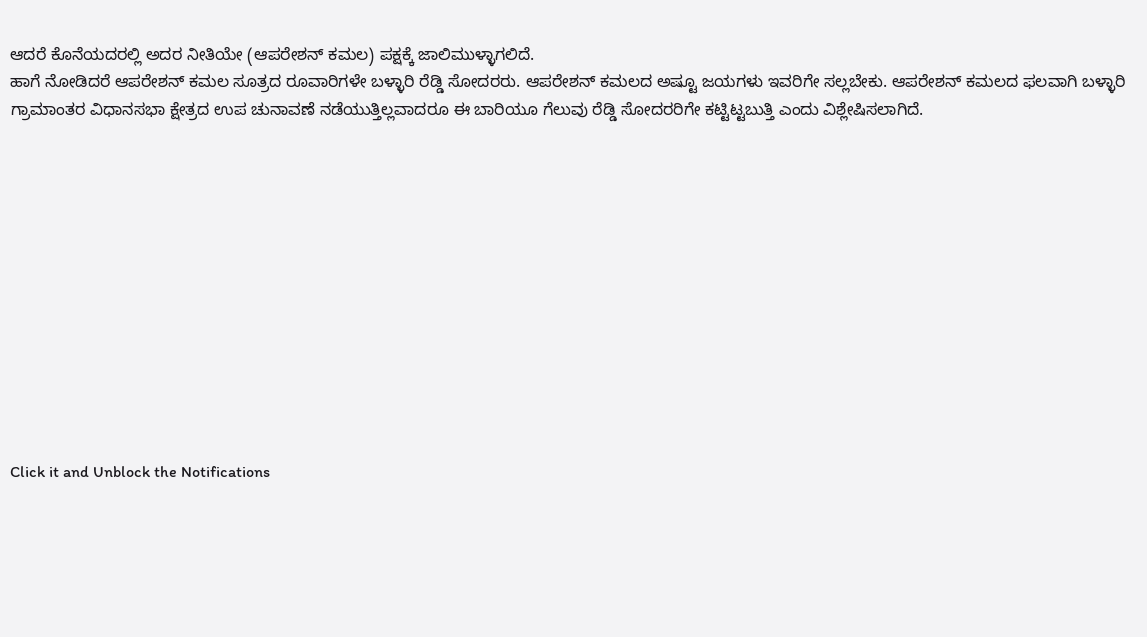ಆದರೆ ಕೊನೆಯದರಲ್ಲಿ ಅದರ ನೀತಿಯೇ (ಆಪರೇಶನ್ ಕಮಲ) ಪಕ್ಷಕ್ಕೆ ಜಾಲಿಮುಳ್ಳಾಗಲಿದೆ.
ಹಾಗೆ ನೋಡಿದರೆ ಆಪರೇಶನ್ ಕಮಲ ಸೂತ್ರದ ರೂವಾರಿಗಳೇ ಬಳ್ಳಾರಿ ರೆಡ್ಡಿ ಸೋದರರು. ಆಪರೇಶನ್ ಕಮಲದ ಅಷ್ಟೂ ಜಯಗಳು ಇವರಿಗೇ ಸಲ್ಲಬೇಕು. ಆಪರೇಶನ್ ಕಮಲದ ಫಲವಾಗಿ ಬಳ್ಳಾರಿ ಗ್ರಾಮಾಂತರ ವಿಧಾನಸಭಾ ಕ್ಷೇತ್ರದ ಉಪ ಚುನಾವಣೆ ನಡೆಯುತ್ತಿಲ್ಲವಾದರೂ ಈ ಬಾರಿಯೂ ಗೆಲುವು ರೆಡ್ಡಿ ಸೋದರರಿಗೇ ಕಟ್ಟಿಟ್ಟಬುತ್ತಿ ಎಂದು ವಿಶ್ಲೇಷಿಸಲಾಗಿದೆ.












Click it and Unblock the Notifications